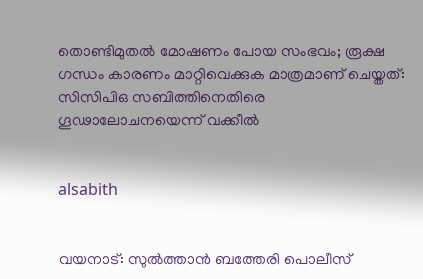തൊണ്ടിമുതല്‍ മോഷണം പോയ സംഭവം; രൂക്ഷ ഗന്ധം കാരണം മാറ്റിവെക്കുക മാത്രമാണ് ചെയ്തത്: സിസിപിഒ സബിത്തിനെതിരെ ഗൂഢാലോചനയെന്ന് വക്കീല്‍


alsabith


വയനാട്: സുല്‍ത്താന്‍ ബത്തേരി പൊലീസ്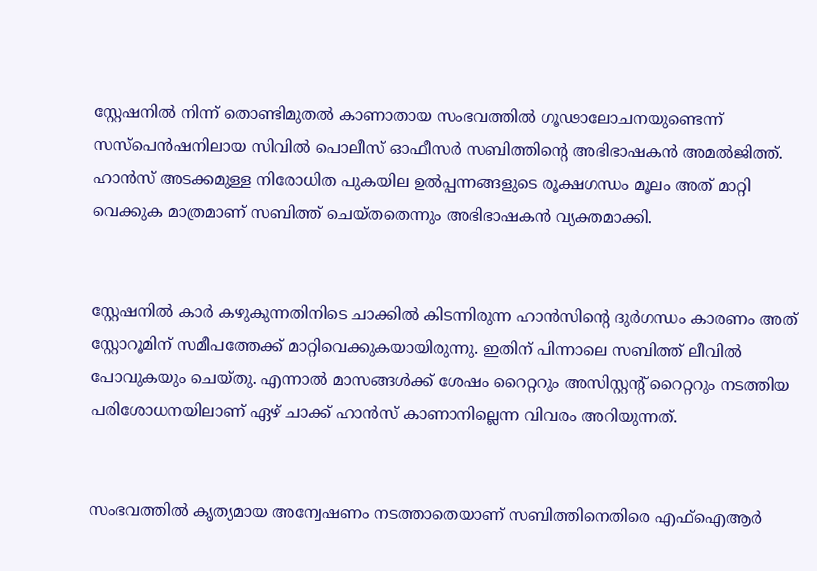സ്റ്റേഷനില്‍ നിന്ന് തൊണ്ടിമുതല്‍ കാണാതായ സംഭവത്തില്‍ ഗൂഢാലോചനയുണ്ടെന്ന് സസ്‌പെന്‍ഷനിലായ സിവില്‍ പൊലീസ് ഓഫീസര്‍ സബിത്തിന്റെ അഭിഭാഷകന്‍ അമല്‍ജിത്ത്. ഹാന്‍സ് അടക്കമുള്ള നിരോധിത പുകയില ഉല്‍പ്പന്നങ്ങളുടെ രൂക്ഷഗന്ധം മൂലം അത് മാറ്റി വെക്കുക മാത്രമാണ് സബിത്ത് ചെയ്തതെന്നും അഭിഭാഷകന്‍ വ്യക്തമാക്കി.


സ്റ്റേഷനില്‍ കാര്‍ കഴുകുന്നതിനിടെ ചാക്കില്‍ കിടന്നിരുന്ന ഹാന്‍സിന്റെ ദുര്‍ഗന്ധം കാരണം അത് സ്റ്റോറൂമിന് സമീപത്തേക്ക് മാറ്റിവെക്കുകയായിരുന്നു. ഇതിന് പിന്നാലെ സബിത്ത് ലീവില്‍ പോവുകയും ചെയ്തു. എന്നാല്‍ മാസങ്ങള്‍ക്ക് ശേഷം റൈറ്ററും അസിസ്റ്റന്റ് റൈറ്ററും നടത്തിയ പരിശോധനയിലാണ് ഏഴ് ചാക്ക് ഹാന്‍സ് കാണാനില്ലെന്ന വിവരം അറിയുന്നത്.


സംഭവത്തില്‍ കൃത്യമായ അന്വേഷണം നടത്താതെയാണ് സബിത്തിനെതിരെ എഫ്‌ഐആര്‍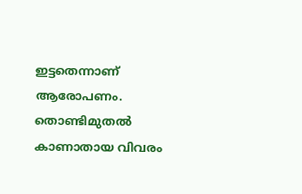ഇട്ടതെന്നാണ് ആരോപണം. തൊണ്ടിമുതല്‍ കാണാതായ വിവരം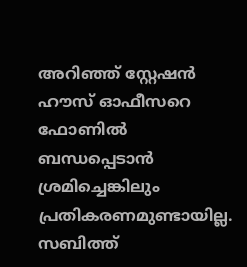അറിഞ്ഞ് സ്റ്റേഷന്‍ ഹൗസ് ഓഫീസറെ ഫോണില്‍ ബന്ധപ്പെടാന്‍ ശ്രമിച്ചെങ്കിലും പ്രതികരണമുണ്ടായില്ല. സബിത്ത്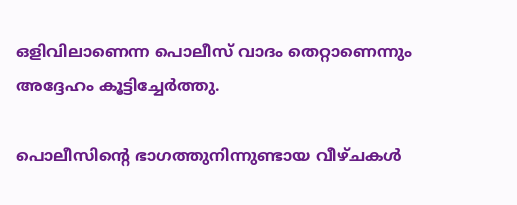ഒളിവിലാണെന്ന പൊലീസ് വാദം തെറ്റാണെന്നും അദ്ദേഹം കൂട്ടിച്ചേര്‍ത്തു.

പൊലീസിന്റെ ഭാഗത്തുനിന്നുണ്ടായ വീഴ്ചകള്‍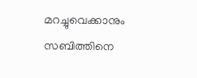മറച്ചുവെക്കാനും സബിത്തിനെ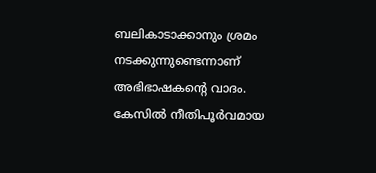ബലികാടാക്കാനും ശ്രമം നടക്കുന്നുണ്ടെന്നാണ് അഭിഭാഷകന്റെ വാദം. കേസില്‍ നീതിപൂര്‍വമായ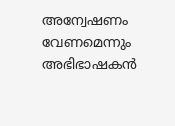അന്വേഷണം വേണമെന്നും അഭിഭാഷകന്‍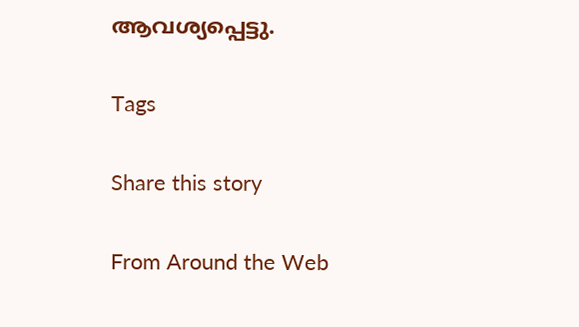ആവശ്യപ്പെട്ടു.

Tags

Share this story

From Around the Web